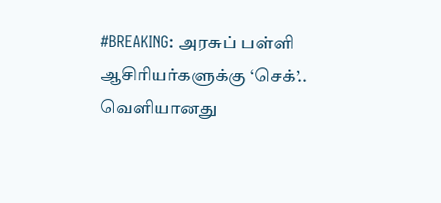#BREAKING: அரசுப் பள்ளி ஆசிரியர்களுக்கு ‘செக்’.. வெளியானது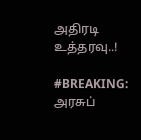அதிரடி உத்தரவு..!

#BREAKING: அரசுப்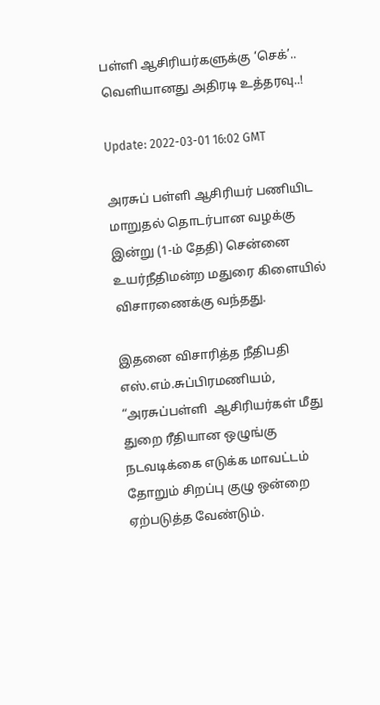பள்ளி ஆசிரியர்களுக்கு ‘செக்’.. வெளியானது அதிரடி உத்தரவு..!

Update: 2022-03-01 16:02 GMT

அரசுப் பள்ளி ஆசிரியர் பணியிட மாறுதல் தொடர்பான வழக்கு இன்று (1-ம் தேதி) சென்னை உயர்நீதிமன்ற மதுரை கிளையில் விசாரணைக்கு வந்தது.

இதனை விசாரித்த நீதிபதி எஸ்.எம்.சுப்பிரமணியம், “அரசுப்பள்ளி  ஆசிரியர்கள் மீது துறை ரீதியான ஒழுங்கு நடவடிக்கை எடுக்க மாவட்டம் தோறும் சிறப்பு குழு ஒன்றை ஏற்படுத்த வேண்டும்.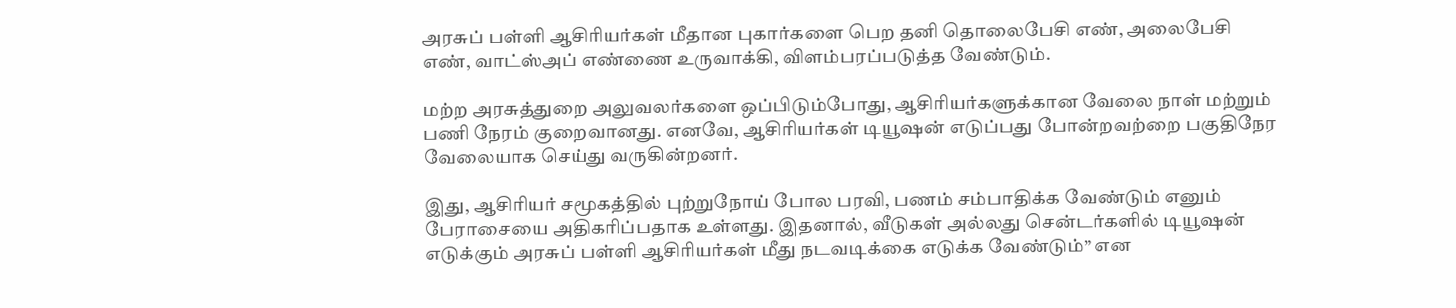அரசுப் பள்ளி ஆசிரியர்கள் மீதான புகார்களை பெற தனி தொலைபேசி எண், அலைபேசி எண், வாட்ஸ்அப் எண்ணை உருவாக்கி, விளம்பரப்படுத்த வேண்டும்.

மற்ற அரசுத்துறை அலுவலர்களை ஒப்பிடும்போது, ஆசிரியர்களுக்கான வேலை நாள் மற்றும் பணி நேரம் குறைவானது. எனவே, ஆசிரியர்கள் டியூஷன் எடுப்பது போன்றவற்றை பகுதிநேர வேலையாக செய்து வருகின்றனர்.

இது, ஆசிரியர் சமூகத்தில் புற்றுநோய் போல பரவி, பணம் சம்பாதிக்க வேண்டும் எனும் பேராசையை அதிகரிப்பதாக உள்ளது. இதனால், வீடுகள் அல்லது சென்டர்களில் டியூஷன் எடுக்கும் அரசுப் பள்ளி ஆசிரியர்கள் மீது நடவடிக்கை எடுக்க வேண்டும்” என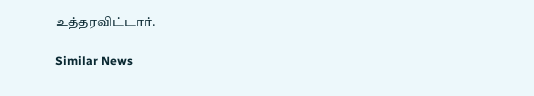உத்தரவிட்டார்.

Similar News